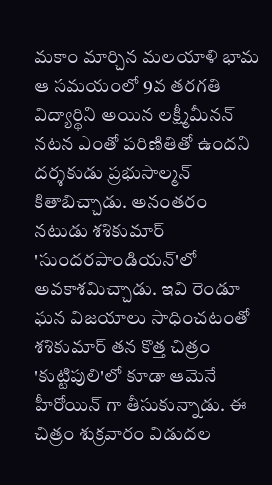మకాం మార్చిన మలయాళి భామ
ఆ సమయంలో 9వ తరగతి విద్యార్థిని అయిన లక్ష్మీమీనన్ నటన ఎంతో పరిణితితో ఉందని దర్శకుడు ప్రభుసాల్మన్ కితాబిచ్చాడు. అనంతరం నటుడు శశికుమార్ 'సుందరపాండియన్'లో అవకాశమిచ్చాడు. ఇవి రెండూ ఘన విజయాలు సాధించటంతో శశికుమార్ తన కొత్త చిత్రం 'కుట్టిపులి'లో కూడా ఆమెనే హీరోయిన్ గా తీసుకున్నాడు. ఈ చిత్రం శుక్రవారం విడుదల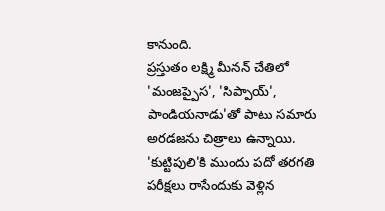కానుంది.
ప్రస్తుతం లక్ష్మి మీనన్ చేతిలో 'మంజప్పైస', 'సిప్పాయ్', పాండియనాడు'తో పాటు సమారు అరడజను చిత్రాలు ఉన్నాయి. 'కుట్టిపులి'కి ముందు పదో తరగతి పరీక్షలు రాసేందుకు వెళ్లిన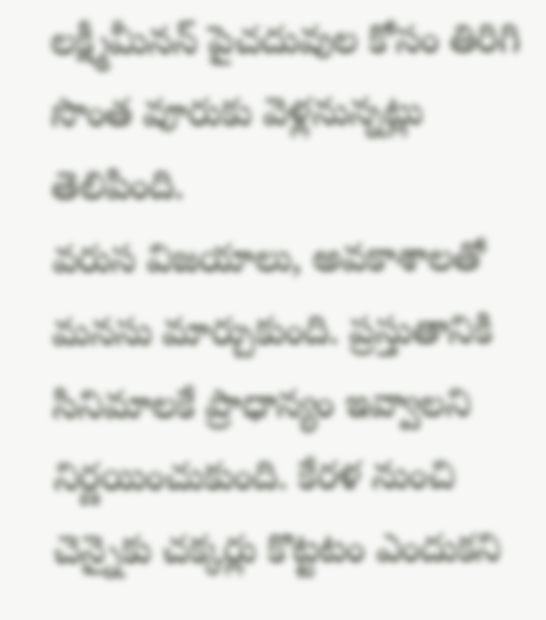లక్ష్మీమీనన్ పైచదువుల కోసం తిరిగి సొంత వూరుకు వెళ్లనున్నట్లు తెలిపింది.
వరుస విజయాలు, అవకాశాలతో మనసు మార్చుకుంది. ప్రస్తుతానికి సినిమాలకే ప్రాధాన్యం ఇవ్వాలని నిర్ణయించుకుంది. కేరళ నుంచి చెన్నైకు చక్కర్లు కొట్టటం ఎందుకని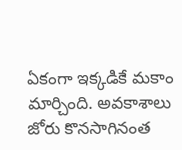ఏకంగా ఇక్కడికే మకాం మార్చింది. అవకాశాలు జోరు కొనసాగినంత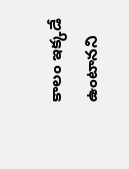కాలం ఇక్కడే ఉంటానని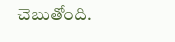చెబుతోంది.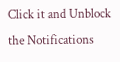Click it and Unblock the Notifications